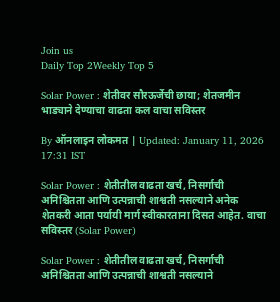Join us
Daily Top 2Weekly Top 5

Solar Power : शेतीवर सौरऊर्जेची छाया; शेतजमीन भाड्याने देण्याचा वाढता कल वाचा सविस्तर

By ऑनलाइन लोकमत | Updated: January 11, 2026 17:31 IST

Solar Power : शेतीतील वाढता खर्च, निसर्गाची अनिश्चितता आणि उत्पन्नाची शाश्वती नसल्याने अनेक शेतकरी आता पर्यायी मार्ग स्वीकारताना दिसत आहेत. वाचा सविस्तर (Solar Power)

Solar Power : शेतीतील वाढता खर्च, निसर्गाची अनिश्चितता आणि उत्पन्नाची शाश्वती नसल्याने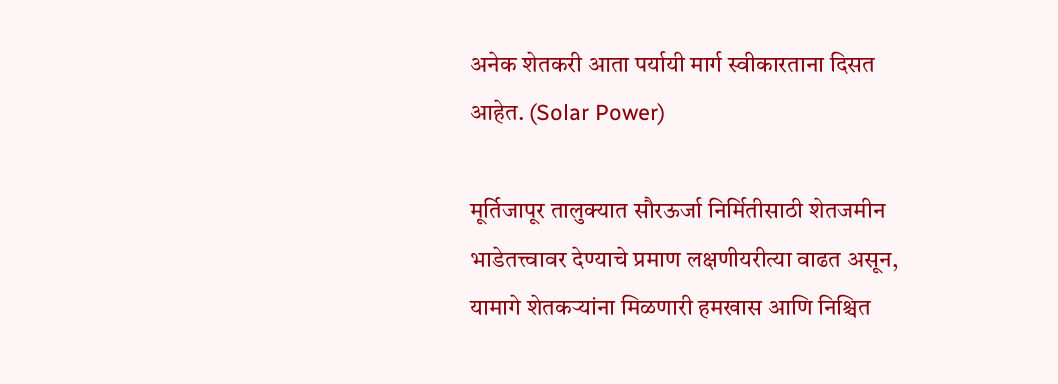अनेक शेतकरी आता पर्यायी मार्ग स्वीकारताना दिसत आहेत. (Solar Power)

मूर्तिजापूर तालुक्यात सौरऊर्जा निर्मितीसाठी शेतजमीन भाडेतत्त्वावर देण्याचे प्रमाण लक्षणीयरीत्या वाढत असून, यामागे शेतकऱ्यांना मिळणारी हमखास आणि निश्चित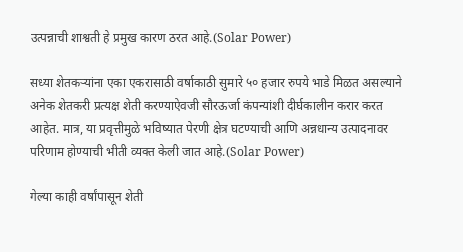उत्पन्नाची शाश्वती हे प्रमुख कारण ठरत आहे.(Solar Power)

सध्या शेतकऱ्यांना एका एकरासाठी वर्षाकाठी सुमारे ५० हजार रुपये भाडे मिळत असल्याने अनेक शेतकरी प्रत्यक्ष शेती करण्याऐवजी सौरऊर्जा कंपन्यांशी दीर्घकालीन करार करत आहेत. मात्र, या प्रवृत्तीमुळे भविष्यात पेरणी क्षेत्र घटण्याची आणि अन्नधान्य उत्पादनावर परिणाम होण्याची भीती व्यक्त केली जात आहे.(Solar Power)

गेल्या काही वर्षांपासून शेती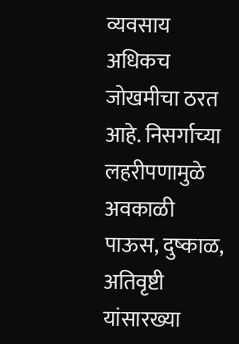व्यवसाय अधिकच जोखमीचा ठरत आहे. निसर्गाच्या लहरीपणामुळे अवकाळी पाऊस, दुष्काळ, अतिवृष्टी यांसारख्या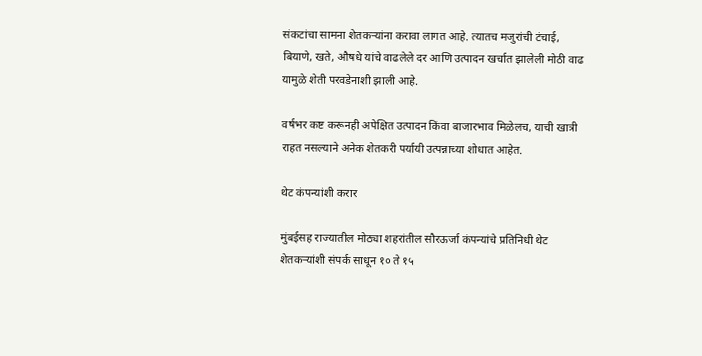संकटांचा सामना शेतकऱ्यांना करावा लागत आहे. त्यातच मजुरांची टंचाई, बियाणे, खते, औषधे यांचे वाढलेले दर आणि उत्पादन खर्चात झालेली मोठी वाढ यामुळे शेती परवडेनाशी झाली आहे.

वर्षभर कष्ट करूनही अपेक्षित उत्पादन किंवा बाजारभाव मिळेलच, याची खात्री राहत नसल्याने अनेक शेतकरी पर्यायी उत्पन्नाच्या शोधात आहेत.

थेट कंपन्यांशी करार

मुंबईसह राज्यातील मोठ्या शहरांतील सौरऊर्जा कंपन्यांचे प्रतिनिधी थेट शेतकऱ्यांशी संपर्क साधून १० ते १५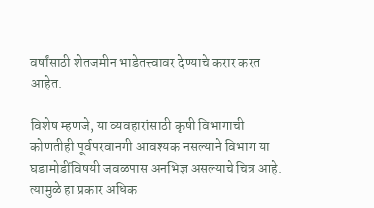वर्षांसाठी शेतजमीन भाडेतत्त्वावर देण्याचे करार करत आहेत.

विशेष म्हणजे, या व्यवहारांसाठी कृषी विभागाची कोणतीही पूर्वपरवानगी आवश्यक नसल्याने विभाग या घडामोडींविषयी जवळपास अनभिज्ञ असल्याचे चित्र आहे. त्यामुळे हा प्रकार अधिक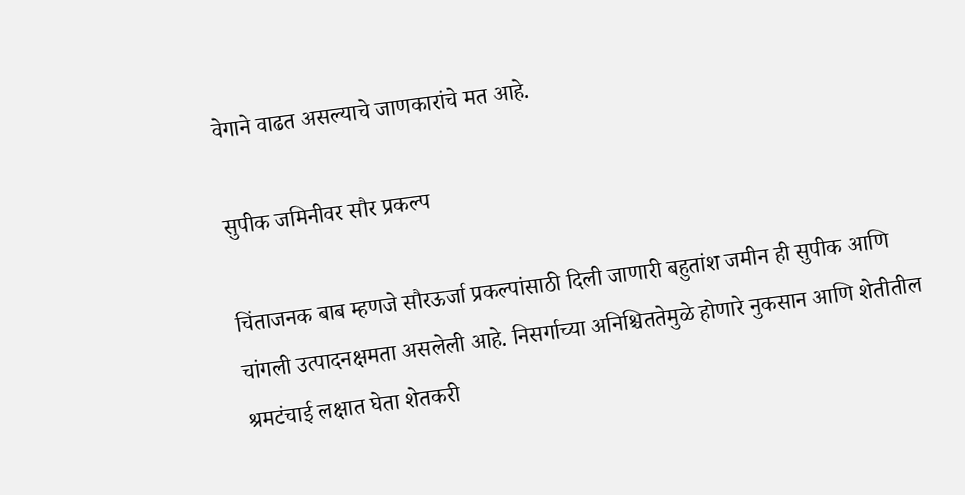वेगाने वाढत असल्याचे जाणकारांचे मत आहे.

सुपीक जमिनीवर सौर प्रकल्प

चिंताजनक बाब म्हणजे सौरऊर्जा प्रकल्पांसाठी दिली जाणारी बहुतांश जमीन ही सुपीक आणि चांगली उत्पादनक्षमता असलेली आहे. निसर्गाच्या अनिश्चिततेमुळे होणारे नुकसान आणि शेतीतील श्रमटंचाई लक्षात घेता शेतकरी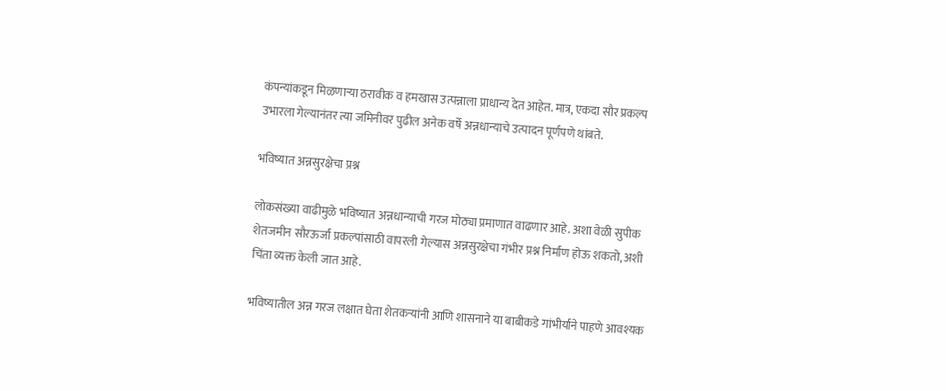कंपन्यांकडून मिळणाऱ्या ठरावीक व हमखास उत्पन्नाला प्राधान्य देत आहेत. मात्र, एकदा सौर प्रकल्प उभारला गेल्यानंतर त्या जमिनीवर पुढील अनेक वर्षे अन्नधान्याचे उत्पादन पूर्णपणे थांबते.

भविष्यात अन्नसुरक्षेचा प्रश्न

लोकसंख्या वाढीमुळे भविष्यात अन्नधान्याची गरज मोठ्या प्रमाणात वाढणार आहे. अशा वेळी सुपीक शेतजमीन सौरऊर्जा प्रकल्पांसाठी वापरली गेल्यास अन्नसुरक्षेचा गंभीर प्रश्न निर्माण होऊ शकतो, अशी चिंता व्यक्त केली जात आहे.

भविष्यातील अन्न गरज लक्षात घेता शेतकऱ्यांनी आणि शासनाने या बाबीकडे गांभीर्याने पाहणे आवश्यक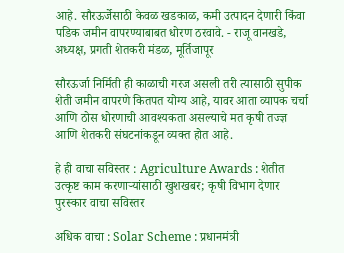आहे. सौरऊर्जेसाठी केवळ खडकाळ, कमी उत्पादन देणारी किंवा पडिक जमीन वापरण्याबाबत धोरण ठरवावे. - राजू वानखडे, अध्यक्ष, प्रगती शेतकरी मंडळ, मूर्तिजापूर

सौरऊर्जा निर्मिती ही काळाची गरज असली तरी त्यासाठी सुपीक शेती जमीन वापरणे कितपत योग्य आहे, यावर आता व्यापक चर्चा आणि ठोस धोरणाची आवश्यकता असल्याचे मत कृषी तज्ज्ञ आणि शेतकरी संघटनांकडून व्यक्त होत आहे.

हे ही वाचा सविस्तर : Agriculture Awards : शेतीत उत्कृष्ट काम करणाऱ्यांसाठी खुशखबर; कृषी विभाग देणार पुरस्कार वाचा सविस्तर

अधिक वाचा : Solar Scheme : प्रधानमंत्री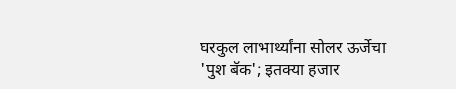घरकुल लाभार्थ्यांना सोलर ऊर्जेचा 'पुश बॅक'; इतक्या हजार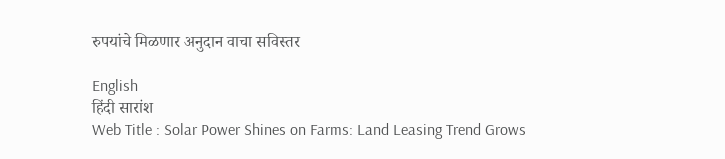रुपयांचे मिळणार अनुदान वाचा सविस्तर

English
हिंदी सारांश
Web Title : Solar Power Shines on Farms: Land Leasing Trend Grows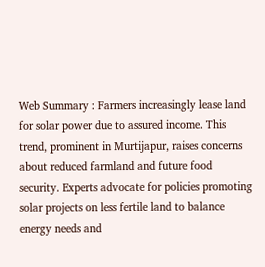Web Summary : Farmers increasingly lease land for solar power due to assured income. This trend, prominent in Murtijapur, raises concerns about reduced farmland and future food security. Experts advocate for policies promoting solar projects on less fertile land to balance energy needs and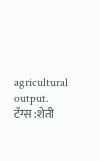agricultural output.
टॅग्स :शेती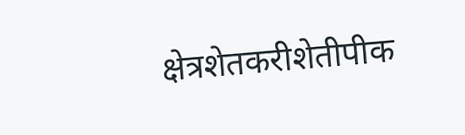क्षेत्रशेतकरीशेतीपीक